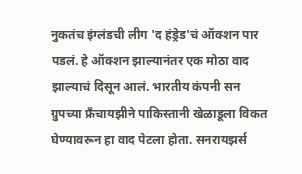नुकतंच इंग्लंडची लीग 'द हंड्रेड'चं ऑक्शन पार पडलं. हे ऑक्शन झाल्यानंतर एक मोठा वाद झाल्याचं दिसून आलं. भारतीय कंपनी सन ग्रुपच्या फ्रॅंचायझीने पाकिस्तानी खेळाडूला विकत घेण्यावरून हा वाद पेटला होता. सनरायझर्स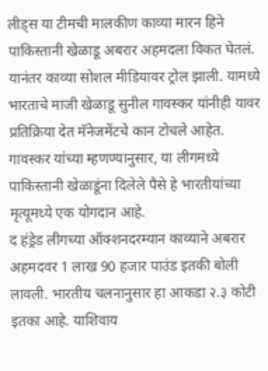लीड्स या टीमची मालकीण काव्या मारन हिने पाकिस्तानी खेळाडू अबरार अहमदला विकत घेतलं. यानंतर काव्या सोशल मीडियावर ट्रोल झाली. यामध्ये भारताचे माजी खेळाडू सुनील गावस्कर यांनीही यावर प्रतिक्रिया देत मॅनेजमेंटचे कान टोचले आहेत.
गावस्कर यांच्या म्हणण्यानुसार, या लीगमध्ये पाकिस्तानी खेळाडूंना दिलेले पैसे हे भारतीयांच्या मृत्यूमध्ये एक योगदान आहे.
द हंड्रेड लीगच्या ऑक्शनदरम्यान काव्याने अबरार अहमदवर 1 लाख 90 हजार पाउंड इतकी बोली लावली. भारतीय चलनानुसार हा आकडा २.३ कोटी इतका आहे. याशिवाय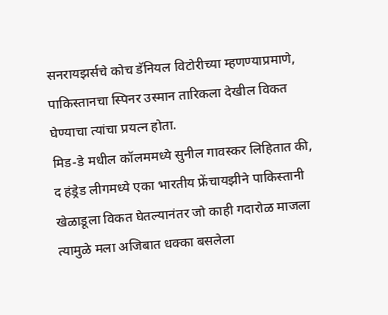सनरायझर्सचे कोच डॅनियल विटोरीच्या म्हणण्याप्रमाणे, पाकिस्तानचा स्पिनर उस्मान तारिकला देखील विकत घेण्याचा त्यांचा प्रयत्न होता.
मिड-डे मधील कॉलममध्ये सुनील गावस्कर लिहितात की, द हंड्रेड लीगमध्ये एका भारतीय फ्रेंचायझीने पाकिस्तानी खेळाडूला विकत घेतल्यानंतर जो काही गदारोळ माजला त्यामुळे मला अजिबात धक्का बसलेला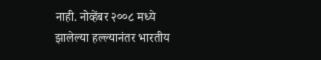नाही. नोव्हेंबर २००८ मध्ये झालेल्या हल्ल्यानंतर भारतीय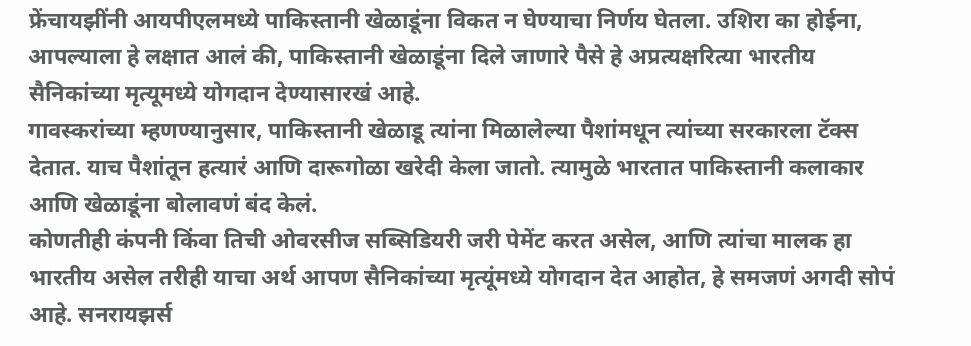फ्रेंचायझींनी आयपीएलमध्ये पाकिस्तानी खेळाडूंना विकत न घेण्याचा निर्णय घेतला. उशिरा का होईना, आपल्याला हे लक्षात आलं की, पाकिस्तानी खेळाडूंना दिले जाणारे पैसे हे अप्रत्यक्षरित्या भारतीय सैनिकांच्या मृत्यूमध्ये योगदान देण्यासारखं आहे.
गावस्करांच्या म्हणण्यानुसार, पाकिस्तानी खेळाडू त्यांना मिळालेल्या पैशांमधून त्यांच्या सरकारला टॅक्स देतात. याच पैशांतून हत्यारं आणि दारूगोळा खरेदी केला जातो. त्यामुळे भारतात पाकिस्तानी कलाकार आणि खेळाडूंना बोलावणं बंद केलं.
कोणतीही कंपनी किंवा तिची ओवरसीज सब्सिडियरी जरी पेमेंट करत असेल, आणि त्यांचा मालक हा भारतीय असेल तरीही याचा अर्थ आपण सैनिकांच्या मृत्यूंमध्ये योगदान देत आहोत, हे समजणं अगदी सोपं आहे. सनरायझर्स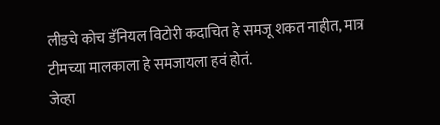लीडचे कोच डॅनियल विटोरी कदाचित हे समजू शकत नाहीत, मात्र टीमच्या मालकाला हे समजायला हवं होतं.
जेव्हा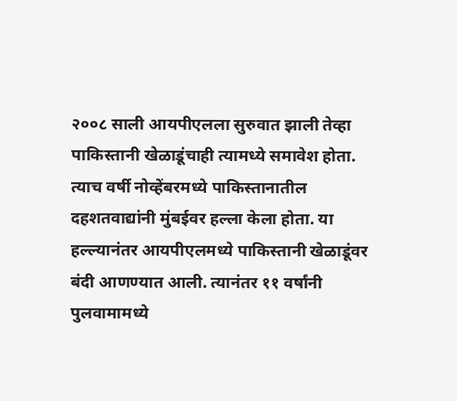२००८ साली आयपीएलला सुरुवात झाली तेव्हा पाकिस्तानी खेळाडूंचाही त्यामध्ये समावेश होता. त्याच वर्षी नोव्हेंबरमध्ये पाकिस्तानातील दहशतवाद्यांनी मुंबईवर हल्ला केला होता. या हल्ल्यानंतर आयपीएलमध्ये पाकिस्तानी खेळाडूंवर बंदी आणण्यात आली. त्यानंतर ११ वर्षांनी पुलवामामध्ये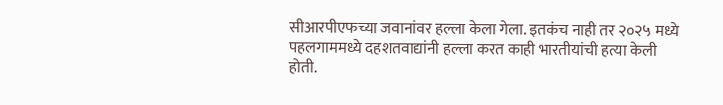सीआरपीएफच्या जवानांवर हल्ला केला गेला. इतकंच नाही तर २०२५ मध्ये पहलगाममध्ये दहशतवाद्यांनी हल्ला करत काही भारतीयांची हत्या केली होती.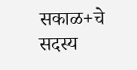सकाळ+चे सदस्य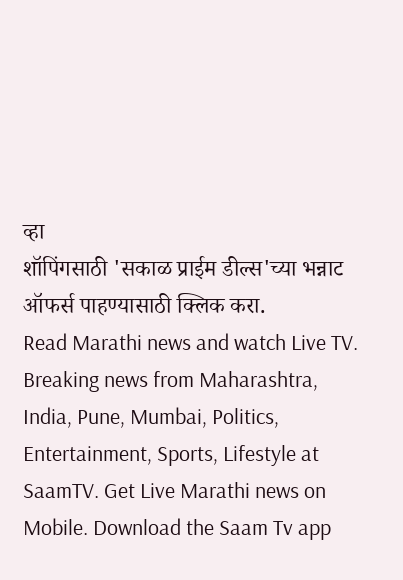व्हा
शॉपिंगसाठी 'सकाळ प्राईम डील्स'च्या भन्नाट ऑफर्स पाहण्यासाठी क्लिक करा.
Read Marathi news and watch Live TV. Breaking news from Maharashtra, India, Pune, Mumbai, Politics, Entertainment, Sports, Lifestyle at SaamTV. Get Live Marathi news on Mobile. Download the Saam Tv app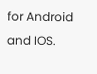for Android and IOS.